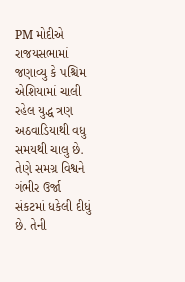PM મોદીએ રાજયસભામાં જણાવ્યુ કે પશ્ચિમ એશિયામાં ચાલી રહેલ યુદ્ધ ત્રણ અઠવાડિયાથી વધુ સમયથી ચાલુ છે. તેણે સમગ્ર વિશ્વને ગંભીર ઉર્જા સંકટમાં ધકેલી દીધું છે. તેની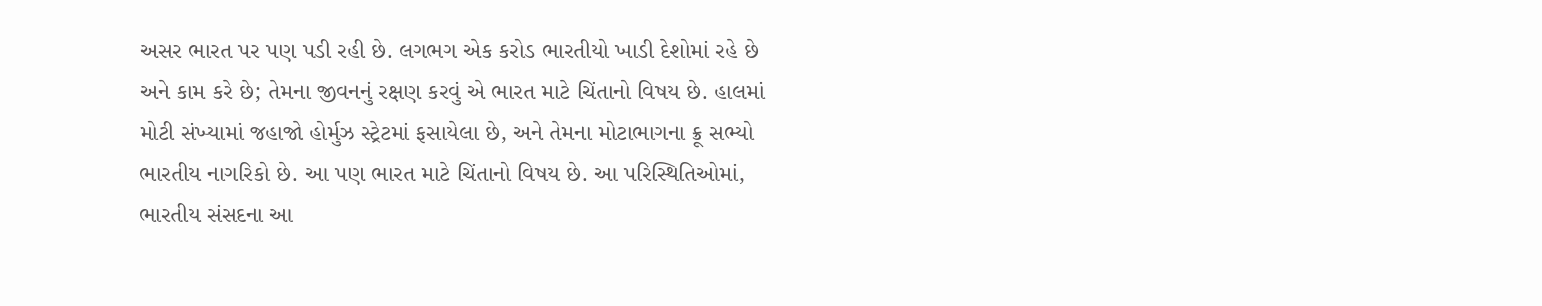અસર ભારત પર પણ પડી રહી છે. લગભગ એક કરોડ ભારતીયો ખાડી દેશોમાં રહે છે અને કામ કરે છે; તેમના જીવનનું રક્ષણ કરવું એ ભારત માટે ચિંતાનો વિષય છે. હાલમાં મોટી સંખ્યામાં જહાજો હોર્મુઝ સ્ટ્રેટમાં ફસાયેલા છે, અને તેમના મોટાભાગના ક્રૂ સભ્યો ભારતીય નાગરિકો છે. આ પણ ભારત માટે ચિંતાનો વિષય છે. આ પરિસ્થિતિઓમાં, ભારતીય સંસદના આ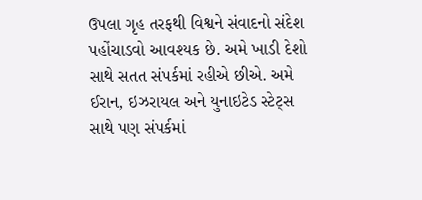ઉપલા ગૃહ તરફથી વિશ્વને સંવાદનો સંદેશ પહોંચાડવો આવશ્યક છે. અમે ખાડી દેશો સાથે સતત સંપર્કમાં રહીએ છીએ. અમે ઈરાન, ઇઝરાયલ અને યુનાઇટેડ સ્ટેટ્સ સાથે પણ સંપર્કમાં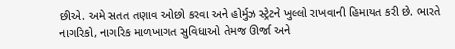છીએ. અમે સતત તણાવ ઓછો કરવા અને હોર્મુઝ સ્ટ્રેટને ખુલ્લો રાખવાની હિમાયત કરી છે. ભારતે નાગરિકો, નાગરિક માળખાગત સુવિધાઓ તેમજ ઊર્જા અને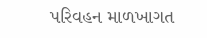પરિવહન માળખાગત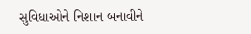સુવિધાઓને નિશાન બનાવીને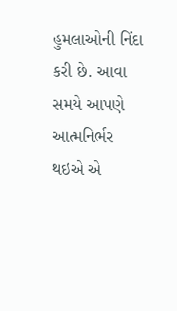હુમલાઓની નિંદા કરી છે. આવા સમયે આપણે આત્મનિર્ભર થઇએ એ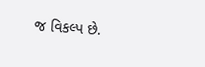જ વિકલ્પ છે.